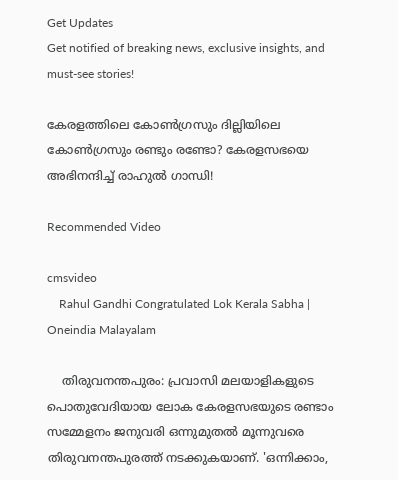Get Updates
Get notified of breaking news, exclusive insights, and must-see stories!

കേരളത്തിലെ കോൺഗ്രസും ദില്ലിയിലെ കോൺഗ്രസും രണ്ടും രണ്ടോ? കേരളസഭയെ അഭിനന്ദിച്ച് രാഹുൽ ഗാന്ധി!

Recommended Video

cmsvideo
    Rahul Gandhi Congratulated Lok Kerala Sabha | Oneindia Malayalam

    തിരുവനന്തപുരം: പ്രവാസി മലയാളികളുടെ പൊതുവേദിയായ ലോക കേരളസഭയുടെ രണ്ടാം സമ്മേളനം ജനുവരി ഒന്നുമുതൽ മൂന്നുവരെ തിരുവനന്തപുരത്ത് നടക്കുകയാണ്. 'ഒന്നിക്കാം,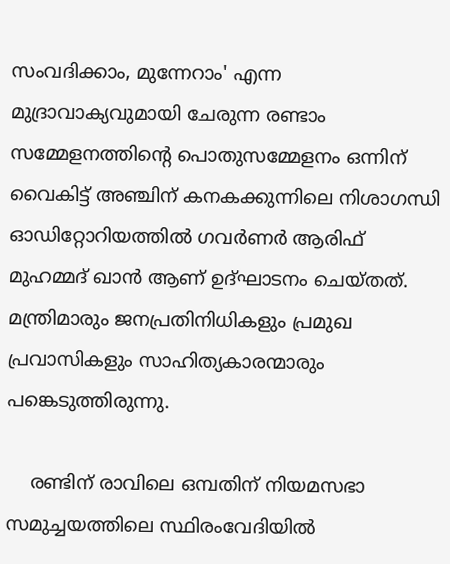സംവദിക്കാം, മുന്നേറാം' എന്ന മുദ്രാവാക്യവുമായി ചേരുന്ന രണ്ടാം സമ്മേളനത്തിന്റെ പൊതുസമ്മേളനം ഒന്നിന്‌ വൈകിട്ട്‌ അഞ്ചിന്‌ കനകക്കുന്നിലെ നിശാഗന്ധി ഓഡിറ്റോറിയത്തിൽ ഗവർണർ ആരിഫ്‌ മുഹമ്മദ്‌ ഖാൻ ആണ് ഉദ്ഘാടനം ചെയ്തത്. മന്ത്രിമാരും ജനപ്രതിനിധികളും പ്രമുഖ പ്രവാസികളും സാഹിത്യകാരന്മാരും പങ്കെടുത്തിരുന്നു.

    രണ്ടിന്‌ രാവിലെ ഒമ്പതിന്‌ നിയമസഭാ സമുച്ചയത്തിലെ സ്ഥിരംവേദിയിൽ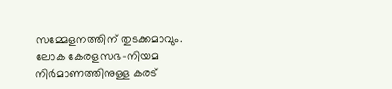സമ്മേളനത്തിന്‌ തുടക്കമാവും. ലോക കേരളസഭ-നിയമ നിർമാണത്തിനുള്ള കരട്‌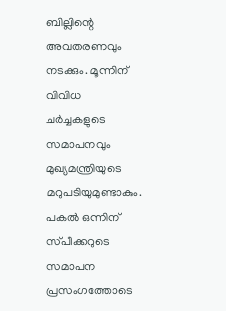ബില്ലിന്റെ അവതരണവും നടക്കും. മൂന്നിന്‌ വിവിധ ചർച്ചകളുടെ സമാപനവും മുഖ്യമന്ത്രിയുടെ മറുപടിയുമുണ്ടാകും. പകൽ ഒന്നിന്‌ സ്‌പീക്കറുടെ സമാപന പ്രസംഗത്തോടെ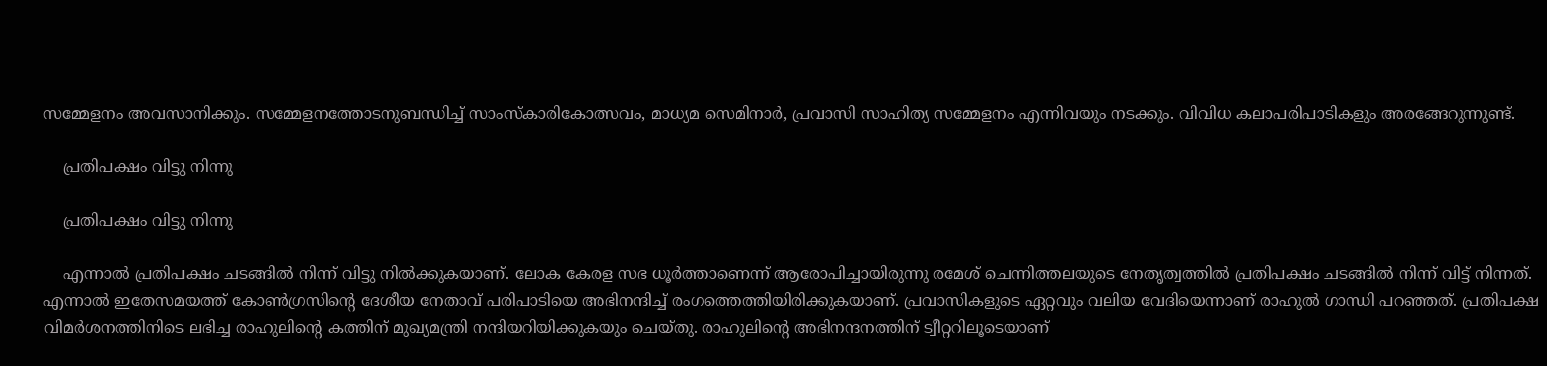സമ്മേളനം അവസാനിക്കും. സമ്മേളനത്തോടനുബന്ധിച്ച്‌ സാംസ്‌കാരികോത്സവം, മാധ്യമ സെമിനാർ, പ്രവാസി സാഹിത്യ സമ്മേളനം എന്നിവയും നടക്കും. വിവിധ കലാപരിപാടികളും അരങ്ങേറുന്നുണ്ട്.

    പ്രതിപക്ഷം വിട്ടു നിന്നു

    പ്രതിപക്ഷം വിട്ടു നിന്നു

    എന്നാൽ പ്രതിപക്ഷം ചടങ്ങിൽ നിന്ന് വിട്ടു നിൽക്കുകയാണ്. ലോക കേരള സഭ ധൂർത്താണെന്ന് ആരോപിച്ചായിരുന്നു രമേശ് ചെന്നിത്തലയുടെ നേതൃത്വത്തിൽ പ്രതിപക്ഷം ചടങ്ങിൽ നിന്ന് വിട്ട് നിന്നത്. എന്നാൽ ഇതേസമയത്ത് കോൺഗ്രസിന്‍റെ ദേശീയ നേതാവ് പരിപാടിയെ അഭിനന്ദിച്ച് രംഗത്തെത്തിയിരിക്കുകയാണ്. പ്രവാസികളുടെ ഏറ്റവും വലിയ വേദിയെന്നാണ് രാഹുൽ ഗാന്ധി പറഞ്ഞത്. പ്രതിപക്ഷ വിമർശനത്തിനിടെ ലഭിച്ച രാഹുലിന്‍റെ കത്തിന് മുഖ്യമന്ത്രി നന്ദിയറിയിക്കുകയും ചെയ്തു. രാഹുലിന്‍റെ അഭിനന്ദനത്തിന് ട്വീറ്ററിലൂടെയാണ്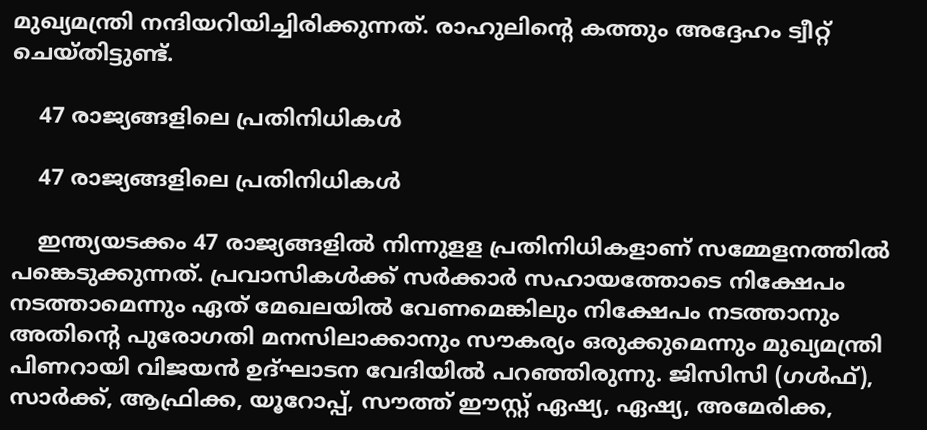മുഖ്യമന്ത്രി നന്ദിയറിയിച്ചിരിക്കുന്നത്. രാഹുലിന്റെ കത്തും അദ്ദേഹം ട്വീറ്റ് ചെയ്തിട്ടുണ്ട്.

    47 രാജ്യങ്ങളിലെ പ്രതിനിധികൾ

    47 രാജ്യങ്ങളിലെ പ്രതിനിധികൾ

    ഇന്ത്യയടക്കം 47 രാജ്യങ്ങളില്‍ നിന്നുളള പ്രതിനിധികളാണ് സമ്മേളനത്തില്‍ പങ്കെടുക്കുന്നത്. പ്രവാസികള്‍ക്ക് സര്‍ക്കാര്‍ സഹായത്തോടെ നിക്ഷേപം നടത്താമെന്നും ഏത് മേഖലയില്‍ വേണമെങ്കിലും നിക്ഷേപം നടത്താനും അതിന്‍റെ പുരോഗതി മനസിലാക്കാനും സൗകര്യം ഒരുക്കുമെന്നും മുഖ്യമന്ത്രി പിണറായി വിജയന്‍ ഉദ്ഘാടന വേദിയിൽ പറഞ്ഞിരുന്നു. ജിസിസി (ഗൾഫ്), സാർക്ക്, ആഫ്രിക്ക, യൂറോപ്പ്, സൗത്ത്‌ ഈസ്റ്റ് ഏഷ്യ, ഏഷ്യ, അമേരിക്ക,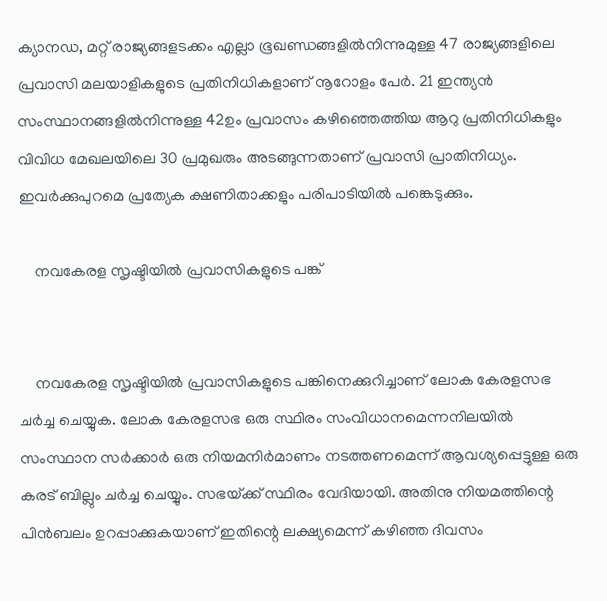ക്യാനഡ, മറ്റ്‌ രാജ്യങ്ങളടക്കം എല്ലാ ഭൂഖണ്ഡങ്ങളിൽനിന്നുമുള്ള 47 രാജ്യങ്ങളിലെ പ്രവാസി മലയാളികളുടെ പ്രതിനിധികളാണ്‌ നൂറോളം പേർ. 21 ഇന്ത്യൻ സംസ്ഥാനങ്ങളിൽനിന്നുള്ള 42ഉം പ്രവാസം കഴിഞ്ഞെത്തിയ ആറു പ്രതിനിധികളും വിവിധ മേഖലയിലെ 30 പ്രമുഖരും അടങ്ങുന്നതാണ്‌ പ്രവാസി പ്രാതിനിധ്യം. ഇവർക്കുപുറമെ പ്രത്യേക ക്ഷണിതാക്കളും പരിപാടിയിൽ പങ്കെടുക്കും.

    നവകേരള സൃഷ്ടിയിൽ പ്രവാസികളുടെ പങ്ക്


    നവകേരള സൃഷ്ടിയിൽ പ്രവാസികളുടെ പങ്കിനെക്കുറിച്ചാണ് ലോക കേരളസഭ ചർച്ച ചെയ്യുക. ലോക കേരളസഭ ഒരു സ്ഥിരം സംവിധാനമെന്നനിലയിൽ സംസ്ഥാന സർക്കാർ ഒരു നിയമനിർമാണം നടത്തണമെന്ന് ആവശ്യപ്പെട്ടുള്ള ഒരു കരട് ബില്ലും ചർച്ച ചെയ്യും. സഭയ്‌ക്ക്‌ സ്ഥിരം വേദിയായി. അതിനു നിയമത്തിന്റെ പിൻബലം ഉറപ്പാക്കുകയാണ്‌ ഇതിന്റെ ലക്ഷ്യമെന്ന് കഴിഞ്ഞ ദിവസം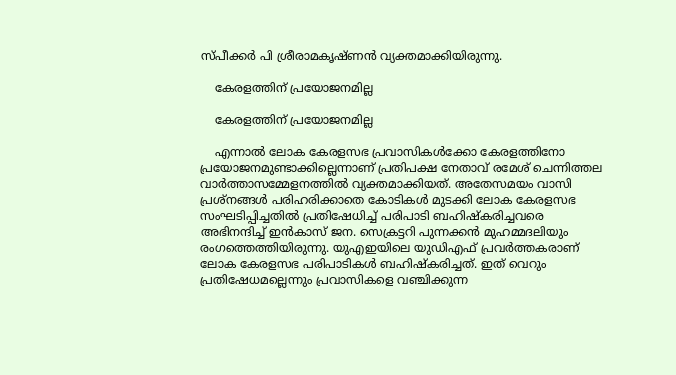സ്പീക്കർ പി ശ്രീരാമകൃഷ്ണൻ‌ വ്യക്തമാക്കിയിരുന്നു.

    കേരളത്തിന് പ്രയോജനമില്ല

    കേരളത്തിന് പ്രയോജനമില്ല

    എന്നാൽ ലോക കേരളസഭ പ്രവാസികൾക്കോ കേരളത്തിനോ പ്രയോജനമുണ്ടാക്കില്ലെന്നാണ് പ്രതിപക്ഷ നേതാവ് രമേശ് ചെന്നിത്തല വാർത്താസമ്മേളനത്തിൽ വ്യക്തമാക്കിയത്. അതേസമയം വാസി പ്രശ്‌നങ്ങള്‍ പരിഹരിക്കാതെ കോടികള്‍ മുടക്കി ലോക കേരളസഭ സംഘടിപ്പിച്ചതില്‍ പ്രതിഷേധിച്ച് പരിപാടി ബഹിഷ്‌കരിച്ചവരെ അഭിനന്ദിച്ച് ഇന്‍കാസ് ജന. സെക്രട്ടറി പുന്നക്കന്‍ മുഹമ്മദലിയും രംഗത്തെത്തിയിരുന്നു. യുഎഇയിലെ യുഡിഎഫ് പ്രവര്‍ത്തകരാണ് ലോക കേരളസഭ പരിപാടികള്‍ ബഹിഷ്‌കരിച്ചത്. ഇത് വെറും പ്രതിഷേധമല്ലെന്നും പ്രവാസികളെ വഞ്ചിക്കുന്ന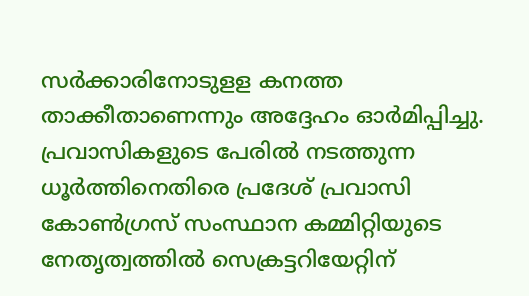സര്‍ക്കാരിനോടുളള കനത്ത താക്കീതാണെന്നും അദ്ദേഹം ഓര്‍മിപ്പിച്ചു. പ്രവാസികളുടെ പേരില്‍ നടത്തുന്ന ധൂര്‍ത്തിനെതിരെ പ്രദേശ് പ്രവാസി കോണ്‍ഗ്രസ് സംസ്ഥാന കമ്മിറ്റിയുടെ നേതൃത്വത്തില്‍ സെക്രട്ടറിയേറ്റിന്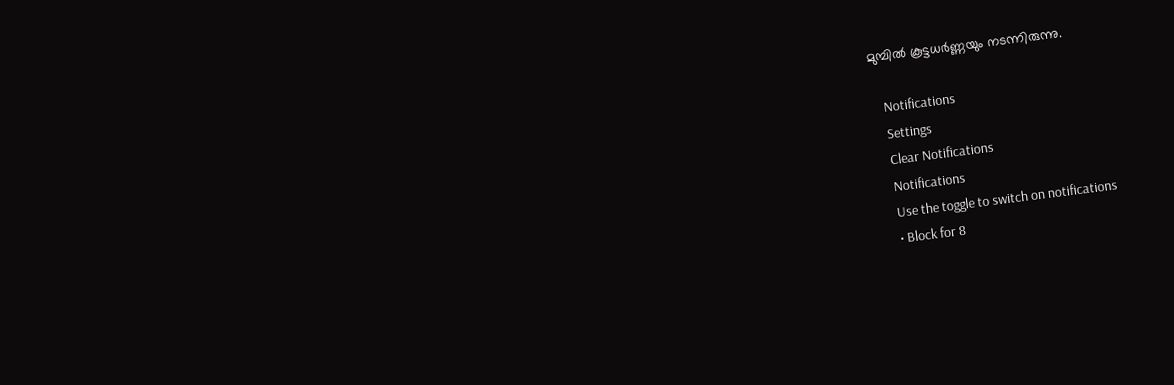മുമ്പില്‍ കൂട്ടധർണ്ണയും നടന്നിരുന്നു.

    Notifications
    Settings
    Clear Notifications
    Notifications
    Use the toggle to switch on notifications
    • Block for 8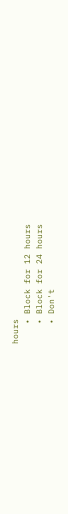hours
    • Block for 12 hours
    • Block for 24 hours
    • Don't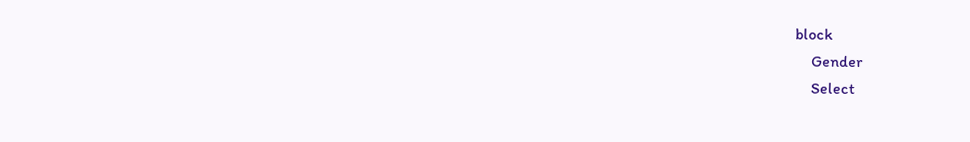block
    Gender
    Select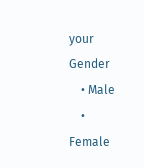your Gender
    • Male
    • Female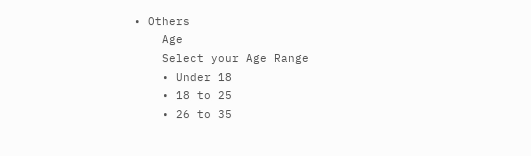• Others
    Age
    Select your Age Range
    • Under 18
    • 18 to 25
    • 26 to 35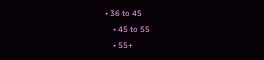• 36 to 45
    • 45 to 55
    • 55+